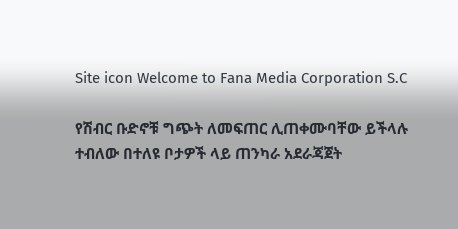Site icon Welcome to Fana Media Corporation S.C

የሽብር ቡድኖቹ ግጭት ለመፍጠር ሊጠቀሙባቸው ይችላሉ ተብለው በተለዩ ቦታዎች ላይ ጠንካራ አደራጃጀት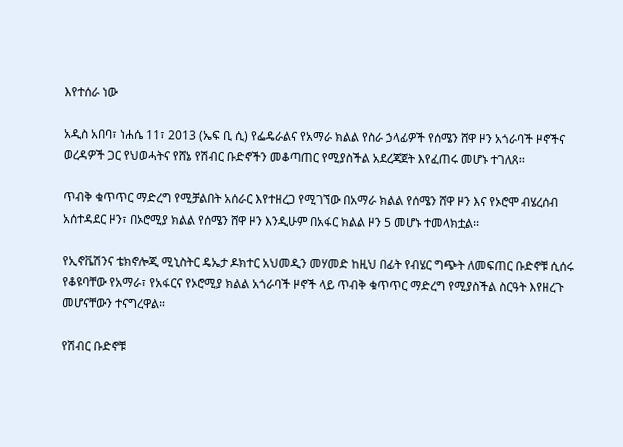እየተሰራ ነው

አዲስ አበባ፣ ነሐሴ 11፣ 2013 (ኤፍ ቢ ሲ) የፌዴራልና የአማራ ክልል የስራ ኃላፊዎች የሰሜን ሸዋ ዞን አጎራባች ዞኖችና ወረዳዎች ጋር የህወሓትና የሸኔ የሽብር ቡድኖችን መቆጣጠር የሚያስችል አደረጃጀት እየፈጠሩ መሆኑ ተገለጸ፡፡

ጥብቅ ቁጥጥር ማድረግ የሚቻልበት አሰራር እየተዘረጋ የሚገኘው በአማራ ክልል የሰሜን ሸዋ ዞን እና የኦሮሞ ብሄረሰብ አሰተዳደር ዞን፣ በኦሮሚያ ክልል የሰሜን ሸዋ ዞን እንዲሁም በአፋር ክልል ዞን 5 መሆኑ ተመላክቷል፡፡

የኢኖቬሽንና ቴክኖሎጂ ሚኒስትር ዴኤታ ዶክተር አህመዲን መሃመድ ከዚህ በፊት የብሄር ግጭት ለመፍጠር ቡድኖቹ ሲሰሩ የቆዩባቸው የአማራ፣ የአፋርና የኦሮሚያ ክልል አጎራባች ዞኖች ላይ ጥብቅ ቁጥጥር ማድረግ የሚያስችል ስርዓት እየዘረጉ መሆናቸውን ተናግረዋል።

የሽብር ቡድኖቹ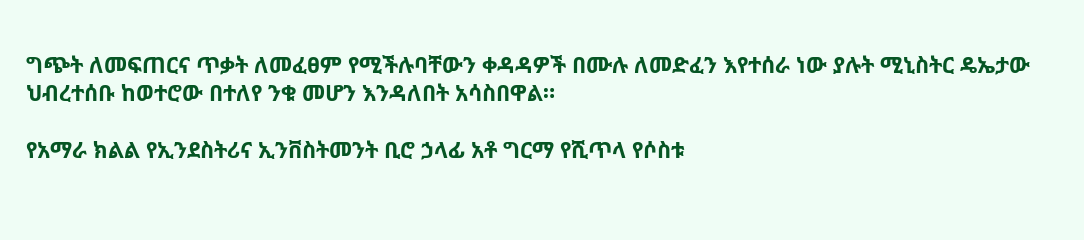ግጭት ለመፍጠርና ጥቃት ለመፈፀም የሚችሉባቸውን ቀዳዳዎች በሙሉ ለመድፈን እየተሰራ ነው ያሉት ሚኒስትር ዴኤታው ህብረተሰቡ ከወተሮው በተለየ ንቁ መሆን እንዳለበት አሳስበዋል።

የአማራ ክልል የኢንደስትሪና ኢንቨስትመንት ቢሮ ኃላፊ አቶ ግርማ የሺጥላ የሶስቱ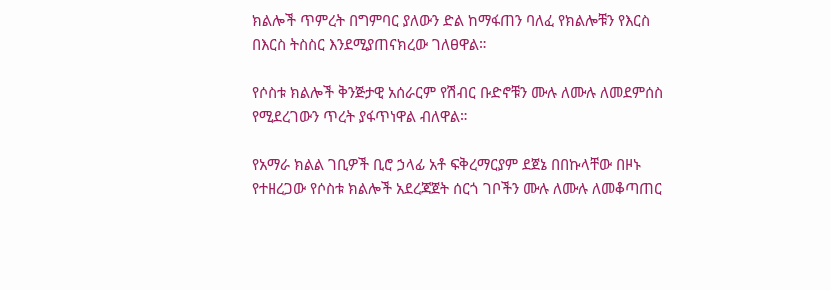ክልሎች ጥምረት በግምባር ያለውን ድል ከማፋጠን ባለፈ የክልሎቹን የእርስ በእርስ ትስስር እንደሚያጠናክረው ገለፀዋል።

የሶስቱ ክልሎች ቅንጅታዊ አሰራርም የሽብር ቡድኖቹን ሙሉ ለሙሉ ለመደምሰስ የሚደረገውን ጥረት ያፋጥነዋል ብለዋል።

የአማራ ክልል ገቢዎች ቢሮ ኃላፊ አቶ ፍቅረማርያም ደጀኔ በበኩላቸው በዞኑ የተዘረጋው የሶስቱ ክልሎች አደረጃጀት ሰርጎ ገቦችን ሙሉ ለሙሉ ለመቆጣጠር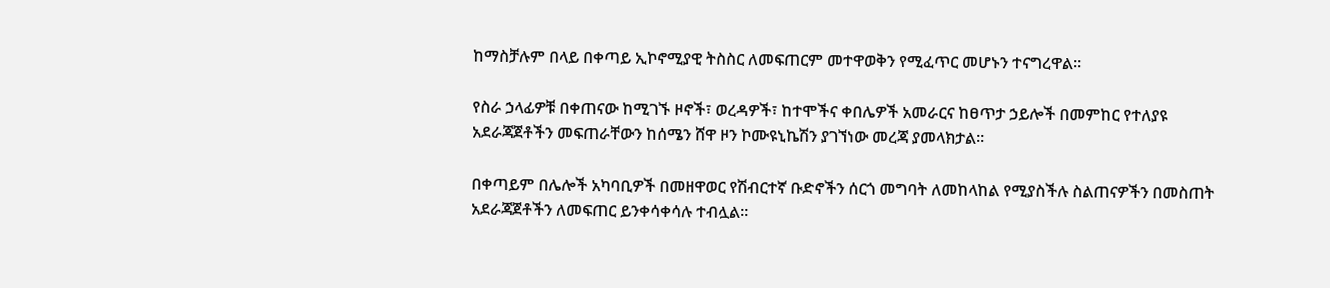ከማስቻሉም በላይ በቀጣይ ኢኮኖሚያዊ ትስስር ለመፍጠርም መተዋወቅን የሚፈጥር መሆኑን ተናግረዋል።

የስራ ኃላፊዎቹ በቀጠናው ከሚገኙ ዞኖች፣ ወረዳዎች፣ ከተሞችና ቀበሌዎች አመራርና ከፀጥታ ኃይሎች በመምከር የተለያዩ አደራጃጀቶችን መፍጠራቸውን ከሰሜን ሸዋ ዞን ኮሙዩኒኬሽን ያገኘነው መረጃ ያመላክታል፡፡

በቀጣይም በሌሎች አካባቢዎች በመዘዋወር የሽብርተኛ ቡድኖችን ሰርጎ መግባት ለመከላከል የሚያስችሉ ስልጠናዎችን በመስጠት አደራጃጀቶችን ለመፍጠር ይንቀሳቀሳሉ ተብሏል።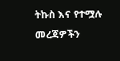ትኩስ እና የተሟሉ መረጃዎችን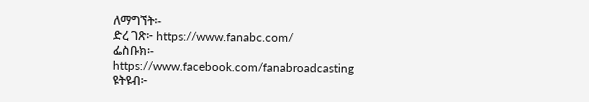ለማግኘት፡-
ድረ ገጽ፦ https://www.fanabc.com/
ፌስቡክ፡- https://www.facebook.com/fanabroadcasting
ዩትዩብ፦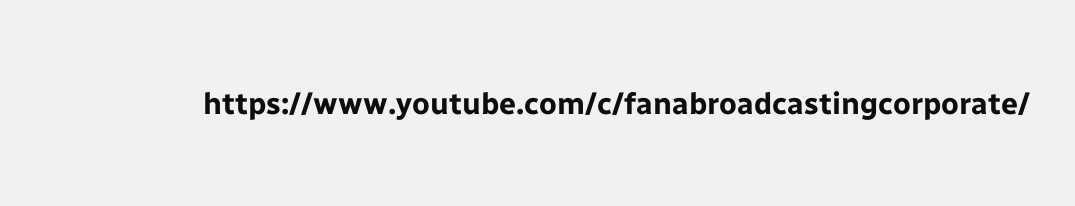https://www.youtube.com/c/fanabroadcastingcorporate/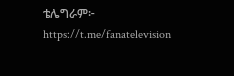ቴሌግራም፦ https://t.me/fanatelevision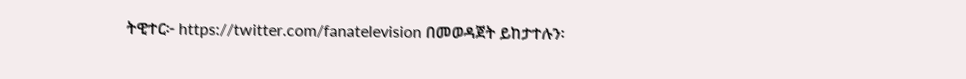ትዊተር፦ https://twitter.com/fanatelevision በመወዳጀት ይከታተሉን፡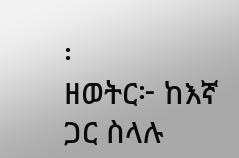፡
ዘወትር፦ ከእኛ ጋር ስላሉ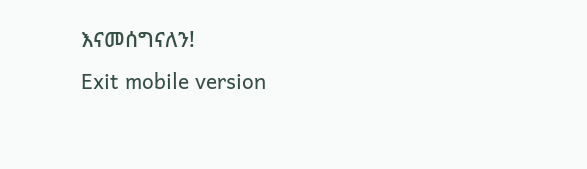እናመሰግናለን!
Exit mobile version